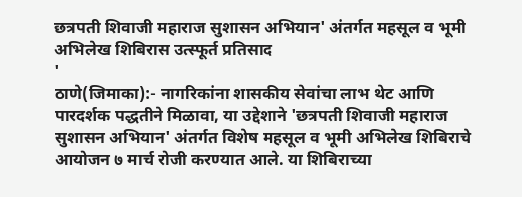छत्रपती शिवाजी महाराज सुशासन अभियान' अंतर्गत महसूल व भूमी अभिलेख शिबिरास उत्स्फूर्त प्रतिसाद
'
ठाणे(जिमाका):- नागरिकांना शासकीय सेवांचा लाभ थेट आणि पारदर्शक पद्धतीने मिळावा, या उद्देशाने 'छत्रपती शिवाजी महाराज सुशासन अभियान' अंतर्गत विशेष महसूल व भूमी अभिलेख शिबिराचे आयोजन ७ मार्च रोजी करण्यात आले. या शिबिराच्या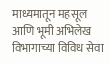माध्यमातून महसूल आणि भूमी अभिलेख विभागाच्या विविध सेवा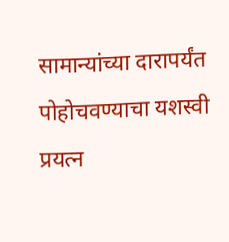सामान्यांच्या दारापर्यंत पोहोचवण्याचा यशस्वी प्रयत्न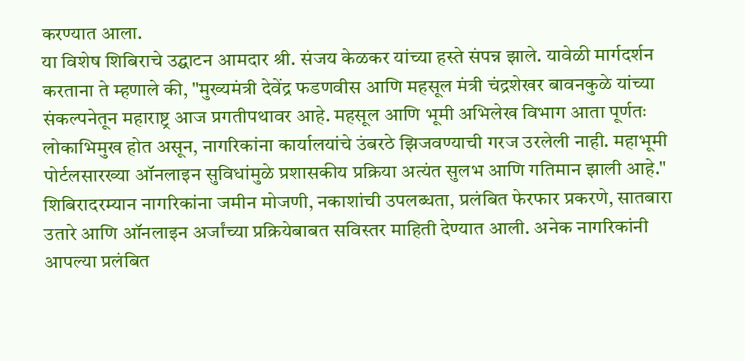करण्यात आला.
या विशेष शिबिराचे उद्घाटन आमदार श्री. संजय केळकर यांच्या हस्ते संपन्न झाले. यावेळी मार्गदर्शन करताना ते म्हणाले की, "मुख्यमंत्री देवेंद्र फडणवीस आणि महसूल मंत्री चंद्रशेखर बावनकुळे यांच्या संकल्पनेतून महाराष्ट्र आज प्रगतीपथावर आहे. महसूल आणि भूमी अभिलेख विभाग आता पूर्णतः लोकाभिमुख होत असून, नागरिकांना कार्यालयांचे उंबरठे झिजवण्याची गरज उरलेली नाही. महाभूमी पोर्टलसारख्या ऑनलाइन सुविधांमुळे प्रशासकीय प्रक्रिया अत्यंत सुलभ आणि गतिमान झाली आहे."
शिबिरादरम्यान नागरिकांना जमीन मोजणी, नकाशांची उपलब्धता, प्रलंबित फेरफार प्रकरणे, सातबारा उतारे आणि ऑनलाइन अर्जांच्या प्रक्रियेबाबत सविस्तर माहिती देण्यात आली. अनेक नागरिकांनी आपल्या प्रलंबित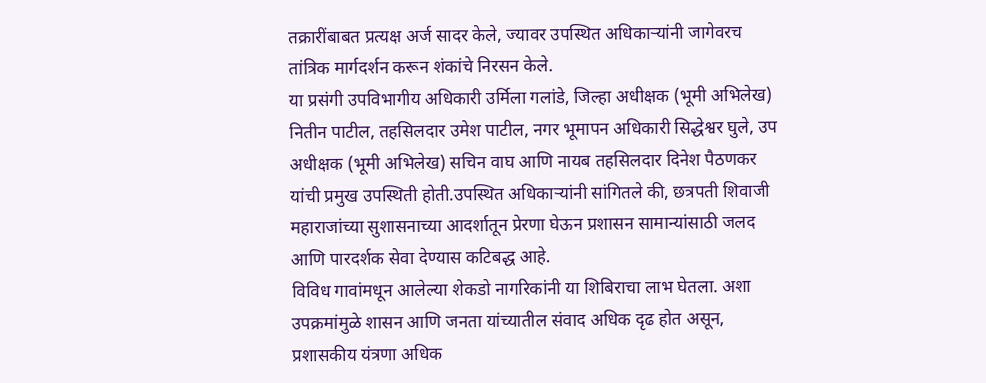तक्रारींबाबत प्रत्यक्ष अर्ज सादर केले, ज्यावर उपस्थित अधिकाऱ्यांनी जागेवरच तांत्रिक मार्गदर्शन करून शंकांचे निरसन केले.
या प्रसंगी उपविभागीय अधिकारी उर्मिला गलांडे, जिल्हा अधीक्षक (भूमी अभिलेख) नितीन पाटील, तहसिलदार उमेश पाटील, नगर भूमापन अधिकारी सिद्धेश्वर घुले, उप अधीक्षक (भूमी अभिलेख) सचिन वाघ आणि नायब तहसिलदार दिनेश पैठणकर यांची प्रमुख उपस्थिती होती.उपस्थित अधिकाऱ्यांनी सांगितले की, छत्रपती शिवाजी महाराजांच्या सुशासनाच्या आदर्शातून प्रेरणा घेऊन प्रशासन सामान्यांसाठी जलद आणि पारदर्शक सेवा देण्यास कटिबद्ध आहे.
विविध गावांमधून आलेल्या शेकडो नागरिकांनी या शिबिराचा लाभ घेतला. अशा उपक्रमांमुळे शासन आणि जनता यांच्यातील संवाद अधिक दृढ होत असून, प्रशासकीय यंत्रणा अधिक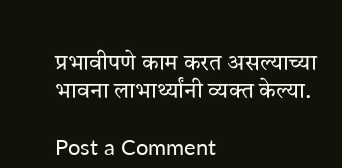प्रभावीपणे काम करत असल्याच्या भावना लाभार्थ्यांनी व्यक्त केल्या.

Post a Comment